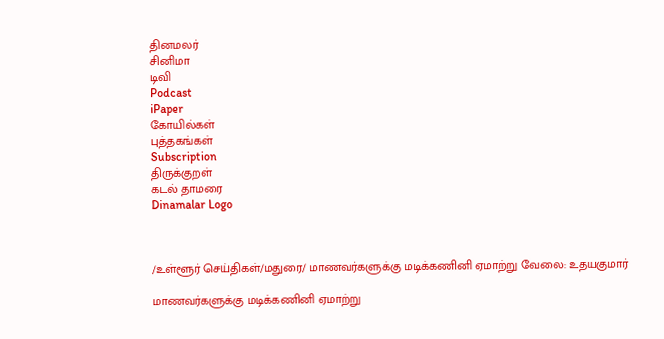தினமலர்
சினிமா
டிவி
Podcast
iPaper
கோயில்கள்
புத்தகங்கள்
Subscription
திருக்குறள்
கடல் தாமரை
Dinamalar Logo



/உள்ளூர் செய்திகள்/மதுரை/ மாணவர்களுக்கு மடிக்கணினி ஏமாற்று வேலை: உதயகுமார்

மாணவர்களுக்கு மடிக்கணினி ஏமாற்று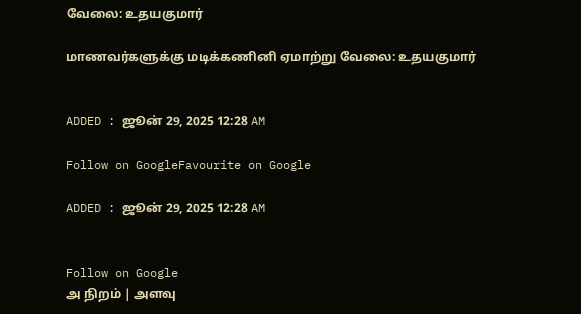வேலை: உதயகுமார்

மாணவர்களுக்கு மடிக்கணினி ஏமாற்று வேலை: உதயகுமார்


ADDED : ஜூன் 29, 2025 12:28 AM

Follow on GoogleFavourite on Google

ADDED : ஜூன் 29, 2025 12:28 AM


Follow on Google
அ நிறம் | அளவு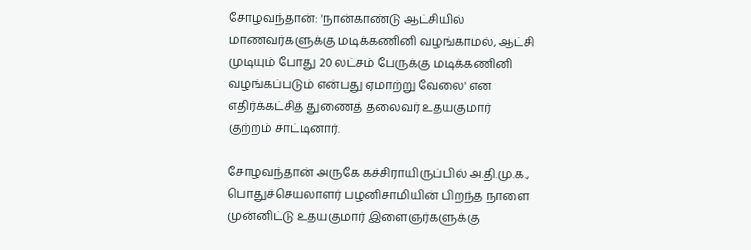சோழவந்தான்: 'நான்காண்டு ஆட்சியில் மாணவர்களுக்கு மடிக்கணினி வழங்காமல், ஆட்சி முடியும் போது 20 லட்சம் பேருக்கு மடிக்கணினி வழங்கப்படும் என்பது ஏமாற்று வேலை' என எதிர்க்கட்சித் துணைத் தலைவர் உதயகுமார் குற்றம் சாட்டினார்.

சோழவந்தான் அருகே கச்சிராயிருப்பில் அ.தி.மு.க., பொதுச்செயலாளர் பழனிசாமியின் பிறந்த நாளை முன்னிட்டு உதயகுமார் இளைஞர்களுக்கு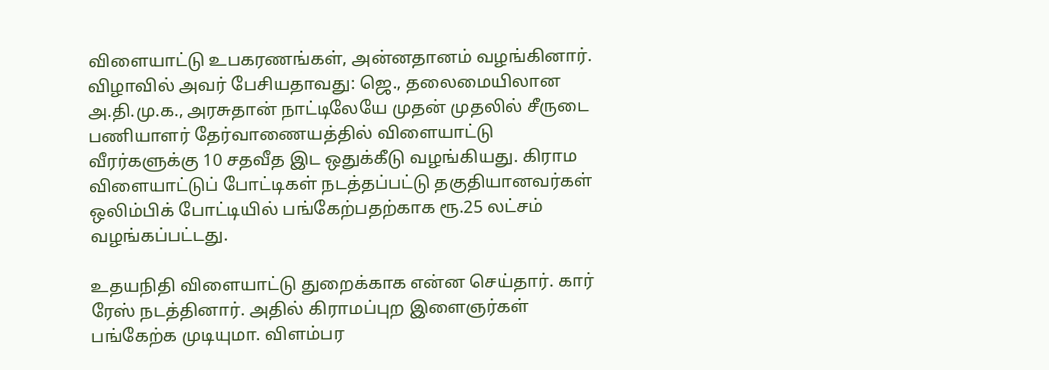விளையாட்டு உபகரணங்கள், அன்னதானம் வழங்கினார். விழாவில் அவர் பேசியதாவது: ஜெ., தலைமையிலான அ.தி.மு.க., அரசுதான் நாட்டிலேயே முதன் முதலில் சீருடை பணியாளர் தேர்வாணையத்தில் விளையாட்டு வீரர்களுக்கு 10 சதவீத இட ஒதுக்கீடு வழங்கியது. கிராம விளையாட்டுப் போட்டிகள் நடத்தப்பட்டு தகுதியானவர்கள் ஒலிம்பிக் போட்டியில் பங்கேற்பதற்காக ரூ.25 லட்சம் வழங்கப்பட்டது.

உதயநிதி விளையாட்டு துறைக்காக என்ன செய்தார். கார் ரேஸ் நடத்தினார். அதில் கிராமப்புற இளைஞர்கள் பங்கேற்க முடியுமா. விளம்பர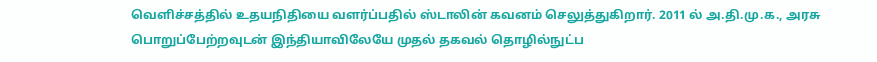வெளிச்சத்தில் உதயநிதியை வளர்ப்பதில் ஸ்டாலின் கவனம் செலுத்துகிறார். 2011 ல் அ.தி.மு.க., அரசு பொறுப்பேற்றவுடன் இந்தியாவிலேயே முதல் தகவல் தொழில்நுட்ப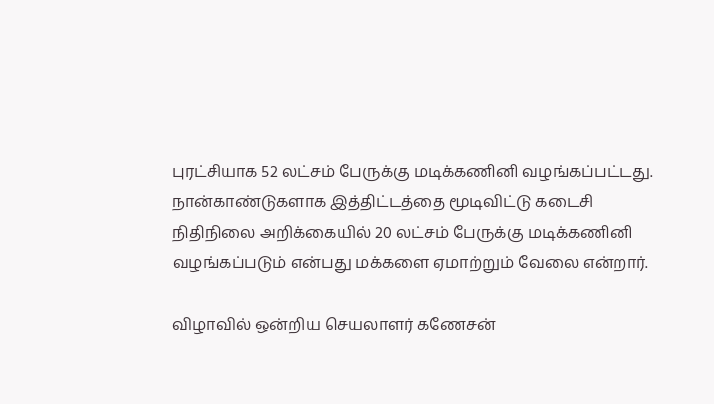புரட்சியாக 52 லட்சம் பேருக்கு மடிக்கணினி வழங்கப்பட்டது. நான்காண்டுகளாக இத்திட்டத்தை மூடிவிட்டு கடைசி நிதிநிலை அறிக்கையில் 20 லட்சம் பேருக்கு மடிக்கணினி வழங்கப்படும் என்பது மக்களை ஏமாற்றும் வேலை என்றார்.

விழாவில் ஒன்றிய செயலாளர் கணேசன்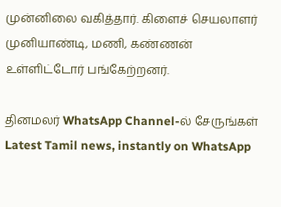முன்னிலை வகித்தார். கிளைச் செயலாளர் முனியாண்டி, மணி, கண்ணன் உள்ளிட்டோர் பங்கேற்றனர்.

தினமலர் WhatsApp Channel-ல் சேருங்கள்
Latest Tamil news, instantly on WhatsApp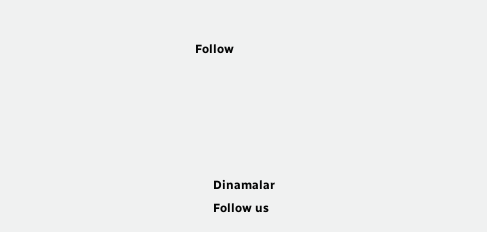Follow





      Dinamalar
      Follow us